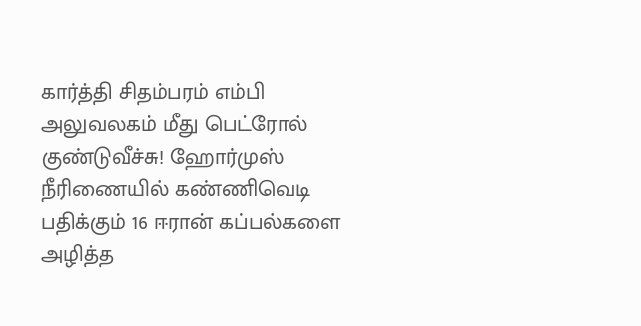கார்த்தி சிதம்பரம் எம்பி அலுவலகம் மீது பெட்ரோல் குண்டுவீச்சு! ஹோர்முஸ் நீரிணையில் கண்ணிவெடி பதிக்கும் 16 ஈரான் கப்பல்களை அழித்த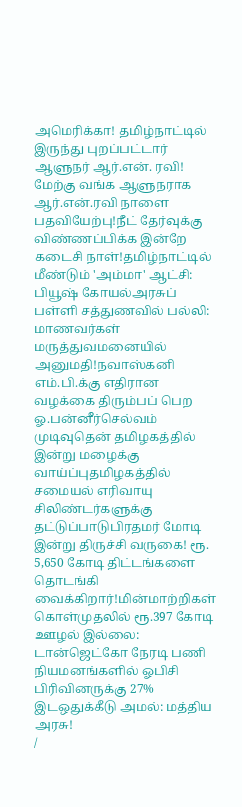அமெரிக்கா! தமிழ்நாட்டில் இருந்து புறப்பட்டார் ஆளுநர் ஆர்.என். ரவி! மேற்கு வங்க ஆளுநராக ஆர்.என்.ரவி நாளை பதவியேற்பு!நீட் தேர்வுக்கு விண்ணப்பிக்க இன்றே கடைசி நாள்!தமிழ்நாட்டில் மீண்டும் 'அம்மா' ஆட்சி: பியூஷ் கோயல்அரசுப் பள்ளி சத்துணவில் பல்லி: மாணவர்கள் மருத்துவமனையில் அனுமதி!நவாஸ்கனி எம்.பி.க்கு எதிரான வழக்கை திரும்பப் பெற ஓ.பன்னீர்செல்வம் முடிவுதென் தமிழகத்தில் இன்று மழைக்கு வாய்ப்புதமிழகத்தில் சமையல் எரிவாயு சிலிண்டர்களுக்கு தட்டுப்பாடுபிரதமர் மோடி இன்று திருச்சி வருகை! ரூ. 5,650 கோடி திட்டங்களை தொடங்கி வைக்கிறார்!மின்மாற்றிகள் கொள்முதலில் ரூ.397 கோடி ஊழல் இல்லை: டான்ஜெட்கோ நேரடி பணி நியமனங்களில் ஓபிசி பிரிவினருக்கு 27% இடஒதுக்கீடு அமல்: மத்திய அரசு!
/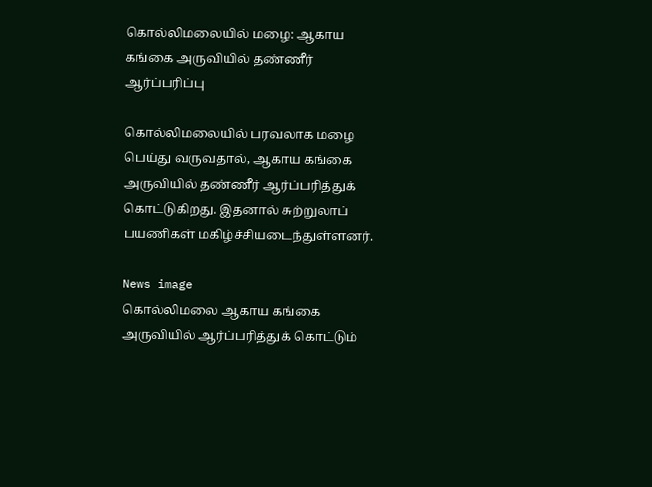கொல்லிமலையில் மழை: ஆகாய கங்கை அருவியில் தண்ணீர் ஆர்ப்பரிப்பு

கொல்லிமலையில் பரவலாக மழை பெய்து வருவதால், ஆகாய கங்கை அருவியில் தண்ணீர் ஆர்ப்பரித்துக் கொட்டுகிறது. இதனால் சுற்றுலாப் பயணிகள் மகிழ்ச்சியடைந்துள்ளனர்.

News image
கொல்லிமலை ஆகாய கங்கை அருவியில் ஆர்ப்பரித்துக் கொட்டும்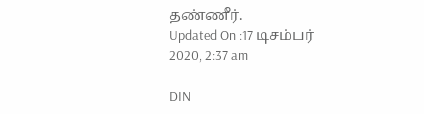தண்ணீர்.
Updated On :17 டிசம்பர் 2020, 2:37 am

DIN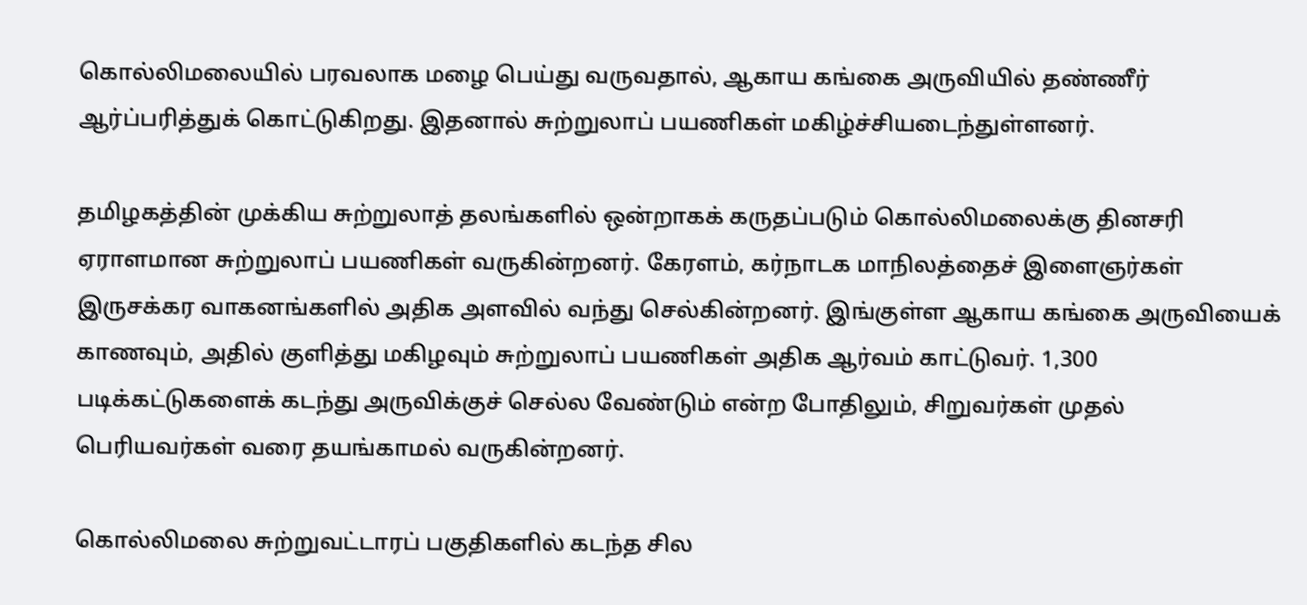கொல்லிமலையில் பரவலாக மழை பெய்து வருவதால், ஆகாய கங்கை அருவியில் தண்ணீர் ஆர்ப்பரித்துக் கொட்டுகிறது. இதனால் சுற்றுலாப் பயணிகள் மகிழ்ச்சியடைந்துள்ளனர்.

தமிழகத்தின் முக்கிய சுற்றுலாத் தலங்களில் ஒன்றாகக் கருதப்படும் கொல்லிமலைக்கு தினசரி ஏராளமான சுற்றுலாப் பயணிகள் வருகின்றனர். கேரளம், கர்நாடக மாநிலத்தைச் இளைஞர்கள் இருசக்கர வாகனங்களில் அதிக அளவில் வந்து செல்கின்றனர். இங்குள்ள ஆகாய கங்கை அருவியைக் காணவும், அதில் குளித்து மகிழவும் சுற்றுலாப் பயணிகள் அதிக ஆர்வம் காட்டுவர். 1,300 படிக்கட்டுகளைக் கடந்து அருவிக்குச் செல்ல வேண்டும் என்ற போதிலும், சிறுவர்கள் முதல் பெரியவர்கள் வரை தயங்காமல் வருகின்றனர்.

கொல்லிமலை சுற்றுவட்டாரப் பகுதிகளில் கடந்த சில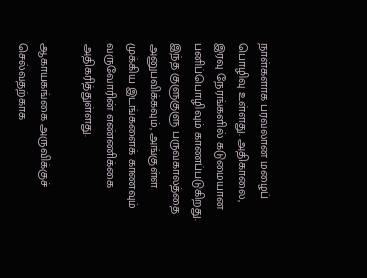நாள்களாக பரவலான மழைப் பொழிவு உள்ளது. அதிகாலை, இரவு நேரங்களில் கடுமையான பனிப்பொழிவும் காணப்படுகிறது. இந்த குளுகுளு பருவகாலத்தை அனுபவிக்கவும், அங்குள்ள முக்கிய இடங்களைக் காணவும் வருவோரின் எண்ணிக்கை அதிகரித்துள்ளது.

ஆகாயகங்கை அருவிக்குச் செல்வதற்காக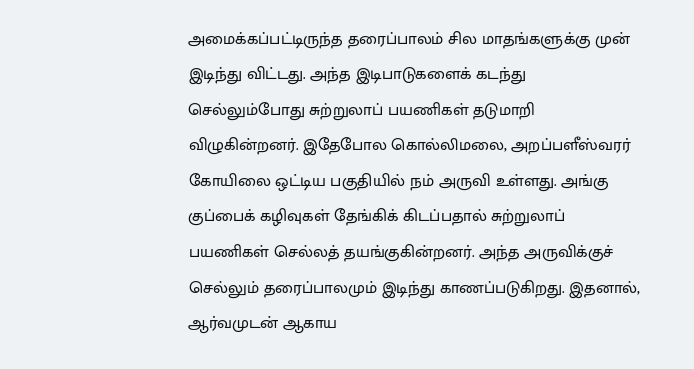அமைக்கப்பட்டிருந்த தரைப்பாலம் சில மாதங்களுக்கு முன் இடிந்து விட்டது. அந்த இடிபாடுகளைக் கடந்து செல்லும்போது சுற்றுலாப் பயணிகள் தடுமாறி விழுகின்றனர். இதேபோல கொல்லிமலை, அறப்பளீஸ்வரர் கோயிலை ஒட்டிய பகுதியில் நம் அருவி உள்ளது. அங்கு குப்பைக் கழிவுகள் தேங்கிக் கிடப்பதால் சுற்றுலாப் பயணிகள் செல்லத் தயங்குகின்றனர். அந்த அருவிக்குச் செல்லும் தரைப்பாலமும் இடிந்து காணப்படுகிறது. இதனால், ஆர்வமுடன் ஆகாய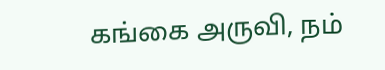கங்கை அருவி, நம்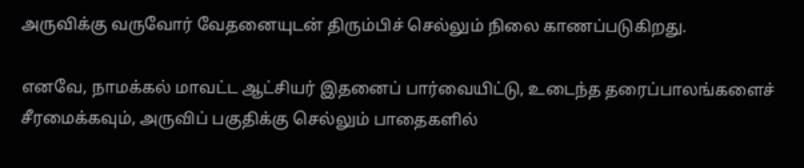அருவிக்கு வருவோர் வேதனையுடன் திரும்பிச் செல்லும் நிலை காணப்படுகிறது.

எனவே, நாமக்கல் மாவட்ட ஆட்சியர் இதனைப் பார்வையிட்டு, உடைந்த தரைப்பாலங்களைச் சீரமைக்கவும், அருவிப் பகுதிக்கு செல்லும் பாதைகளில்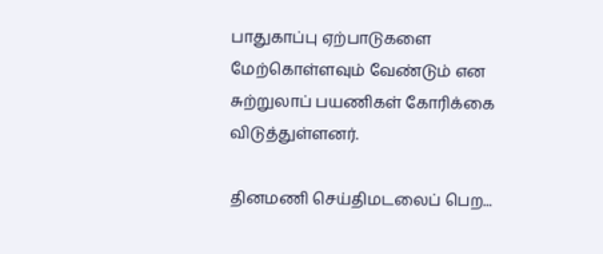பாதுகாப்பு ஏற்பாடுகளை மேற்கொள்ளவும் வேண்டும் என சுற்றுலாப் பயணிகள் கோரிக்கை விடுத்துள்ளனர்.

தினமணி செய்திமடலைப் பெற...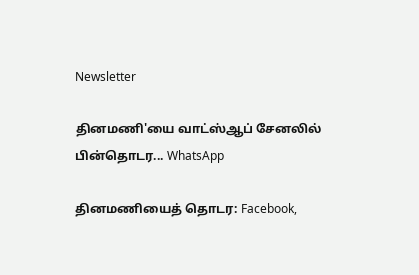Newsletter

தினமணி'யை வாட்ஸ்ஆப் சேனலில் பின்தொடர... WhatsApp

தினமணியைத் தொடர: Facebook,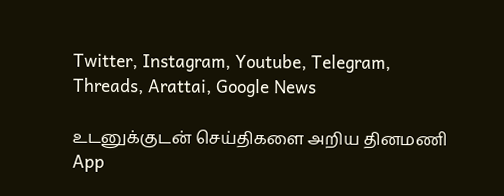Twitter, Instagram, Youtube, Telegram, Threads, Arattai, Google News

உடனுக்குடன் செய்திகளை அறிய தினமணி App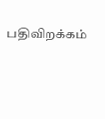பதிவிறக்கம்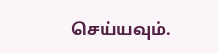செய்யவும்.